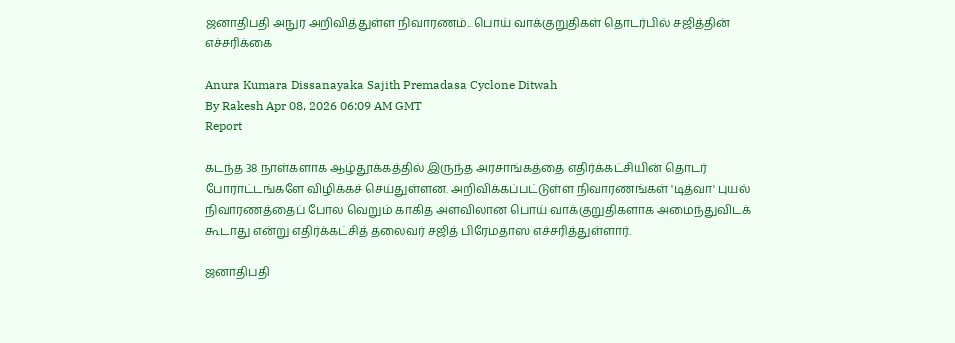ஜனாதிபதி அநுர அறிவித்துள்ள நிவாரணம்.. பொய் வாக்குறுதிகள் தொடர்பில் சஜித்தின் எச்சரிக்கை

Anura Kumara Dissanayaka Sajith Premadasa Cyclone Ditwah
By Rakesh Apr 08, 2026 06:09 AM GMT
Report

கடந்த 38 நாள்களாக ஆழ்தூக்கத்தில் இருந்த அரசாங்கத்தை எதிர்க்கட்சியின் தொடர் போராட்டங்களே விழிக்கச் செய்துள்ளன. அறிவிக்கப்பட்டுள்ள நிவாரணங்கள் 'டித்வா' புயல் நிவாரணத்தைப் போல வெறும் காகித அளவிலான பொய் வாக்குறுதிகளாக அமைந்துவிடக் கூடாது என்று எதிர்க்கட்சித் தலைவர் சஜித் பிரேமதாஸ எச்சரித்துள்ளார்.

ஜனாதிபதி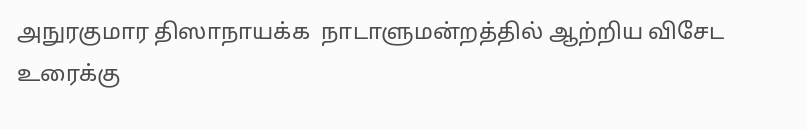அநுரகுமார திஸாநாயக்க  நாடாளுமன்றத்தில் ஆற்றிய விசேட உரைக்கு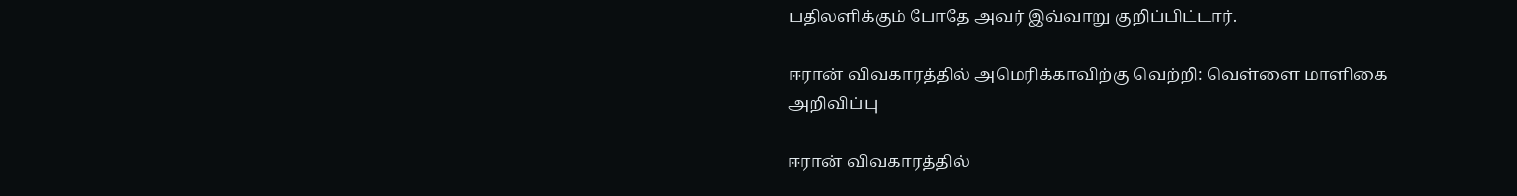பதிலளிக்கும் போதே அவர் இவ்வாறு குறிப்பிட்டார்.

ஈரான் விவகாரத்தில் அமெரிக்காவிற்கு வெற்றி: வெள்ளை மாளிகை அறிவிப்பு

ஈரான் விவகாரத்தில்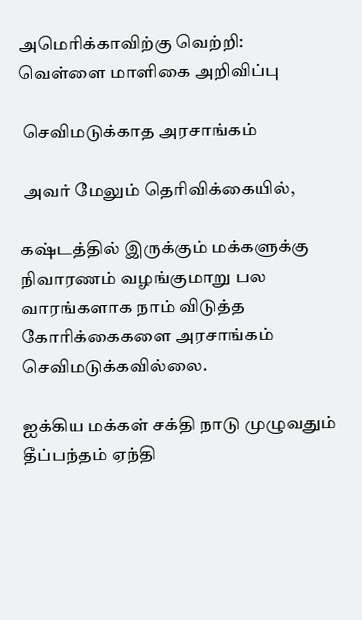அமெரிக்காவிற்கு வெற்றி: வெள்ளை மாளிகை அறிவிப்பு

 செவிமடுக்காத அரசாங்கம்

 அவர் மேலும் தெரிவிக்கையில்,

கஷ்டத்தில் இருக்கும் மக்களுக்கு நிவாரணம் வழங்குமாறு பல வாரங்களாக நாம் விடுத்த கோரிக்கைகளை அரசாங்கம் செவிமடுக்கவில்லை.

ஐக்கிய மக்கள் சக்தி நாடு முழுவதும் தீப்பந்தம் ஏந்தி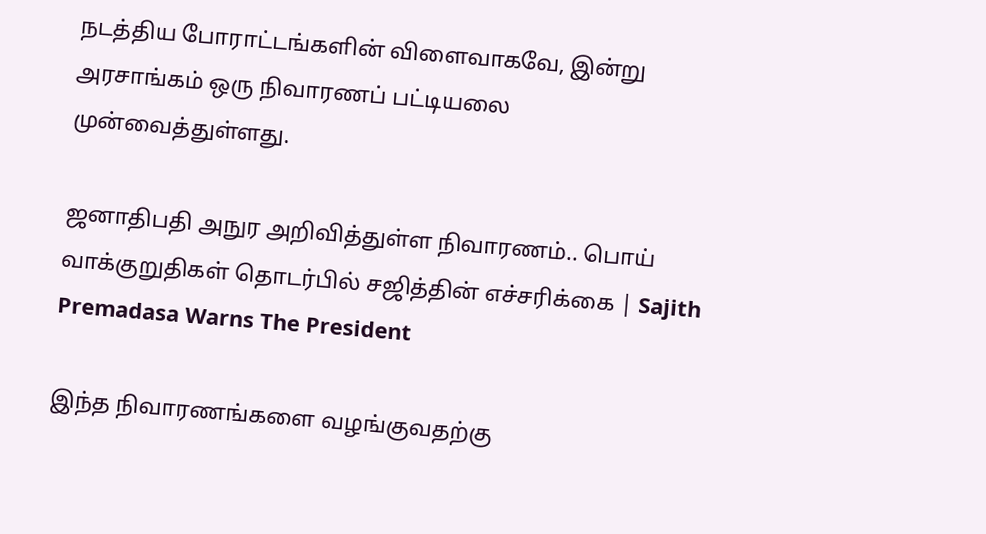நடத்திய போராட்டங்களின் விளைவாகவே, இன்று அரசாங்கம் ஒரு நிவாரணப் பட்டியலை முன்வைத்துள்ளது.

ஜனாதிபதி அநுர அறிவித்துள்ள நிவாரணம்.. பொய் வாக்குறுதிகள் தொடர்பில் சஜித்தின் எச்சரிக்கை | Sajith Premadasa Warns The President

இந்த நிவாரணங்களை வழங்குவதற்கு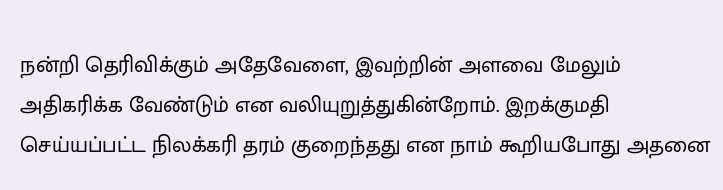நன்றி தெரிவிக்கும் அதேவேளை, இவற்றின் அளவை மேலும் அதிகரிக்க வேண்டும் என வலியுறுத்துகின்றோம். இறக்குமதி செய்யப்பட்ட நிலக்கரி தரம் குறைந்தது என நாம் கூறியபோது அதனை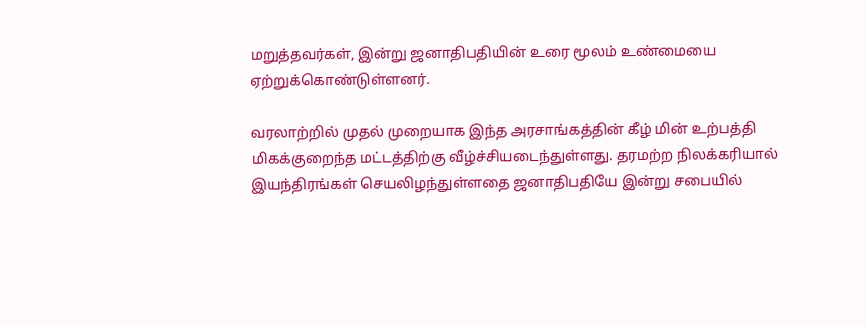மறுத்தவர்கள், இன்று ஜனாதிபதியின் உரை மூலம் உண்மையை ஏற்றுக்கொண்டுள்ளனர்.

வரலாற்றில் முதல் முறையாக இந்த அரசாங்கத்தின் கீழ் மின் உற்பத்தி மிகக்குறைந்த மட்டத்திற்கு வீழ்ச்சியடைந்துள்ளது. தரமற்ற நிலக்கரியால் இயந்திரங்கள் செயலிழந்துள்ளதை ஜனாதிபதியே இன்று சபையில்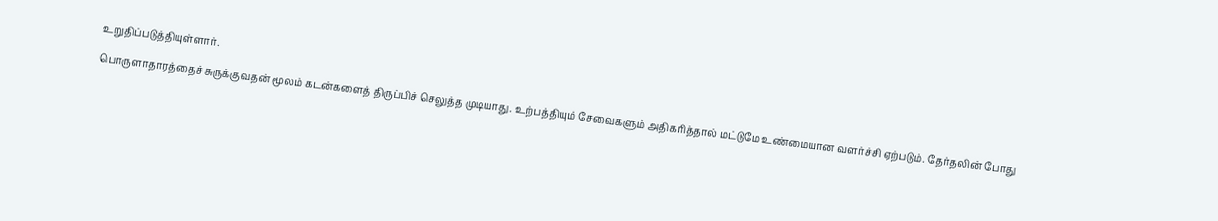உறுதிப்படுத்தியுள்ளார்.

பொருளாதாரத்தைச் சுருக்குவதன் மூலம் கடன்களைத் திருப்பிச் செலுத்த முடியாது. உற்பத்தியும் சேவைகளும் அதிகரித்தால் மட்டுமே உண்மையான வளர்ச்சி ஏற்படும். தேர்தலின் போது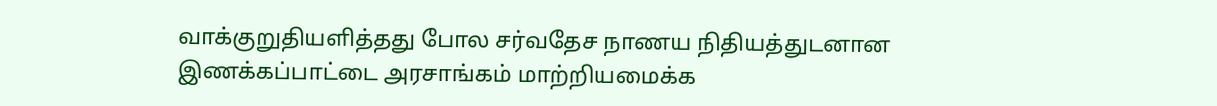வாக்குறுதியளித்தது போல சர்வதேச நாணய நிதியத்துடனான இணக்கப்பாட்டை அரசாங்கம் மாற்றியமைக்க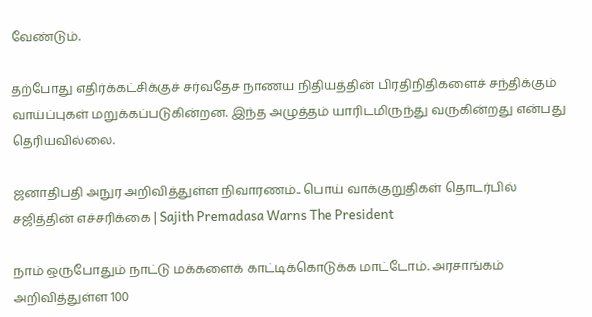வேண்டும்.

தற்போது எதிர்க்கட்சிக்குச் சர்வதேச நாணய நிதியத்தின் பிரதிநிதிகளைச் சந்திக்கும் வாய்ப்புகள் மறுக்கப்படுகின்றன. இந்த அழுத்தம் யாரிடமிருந்து வருகின்றது என்பது தெரியவில்லை.

ஜனாதிபதி அநுர அறிவித்துள்ள நிவாரணம்.. பொய் வாக்குறுதிகள் தொடர்பில் சஜித்தின் எச்சரிக்கை | Sajith Premadasa Warns The President

நாம் ஒருபோதும் நாட்டு மக்களைக் காட்டிக்கொடுக்க மாட்டோம். அரசாங்கம் அறிவித்துள்ள 100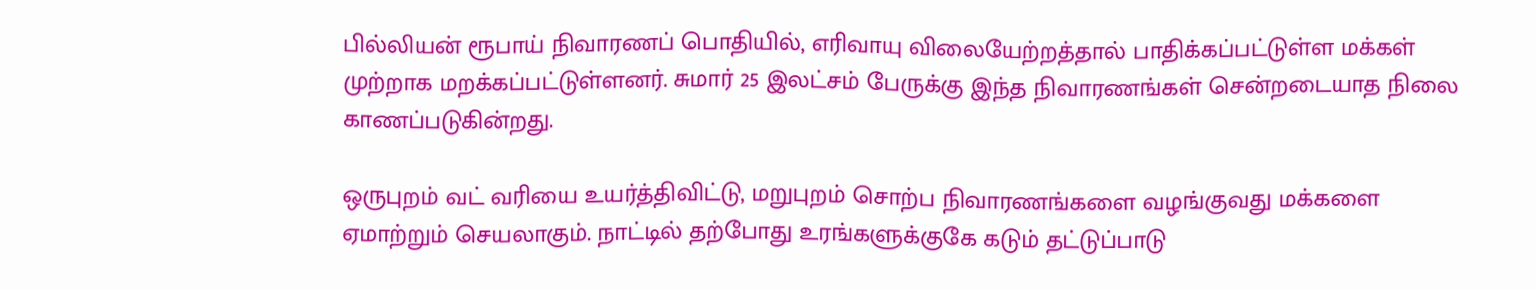பில்லியன் ரூபாய் நிவாரணப் பொதியில், எரிவாயு விலையேற்றத்தால் பாதிக்கப்பட்டுள்ள மக்கள் முற்றாக மறக்கப்பட்டுள்ளனர். சுமார் 25 இலட்சம் பேருக்கு இந்த நிவாரணங்கள் சென்றடையாத நிலை காணப்படுகின்றது.

ஒருபுறம் வட் வரியை உயர்த்திவிட்டு, மறுபுறம் சொற்ப நிவாரணங்களை வழங்குவது மக்களை ஏமாற்றும் செயலாகும். நாட்டில் தற்போது உரங்களுக்குகே கடும் தட்டுப்பாடு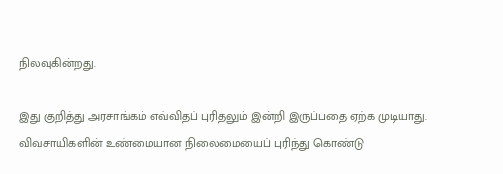நிலவுகின்றது.

இது குறித்து அரசாங்கம் எவ்விதப் புரிதலும் இன்றி இருப்பதை ஏற்க முடியாது. விவசாயிகளின் உண்மையான நிலைமையைப் புரிந்து கொண்டு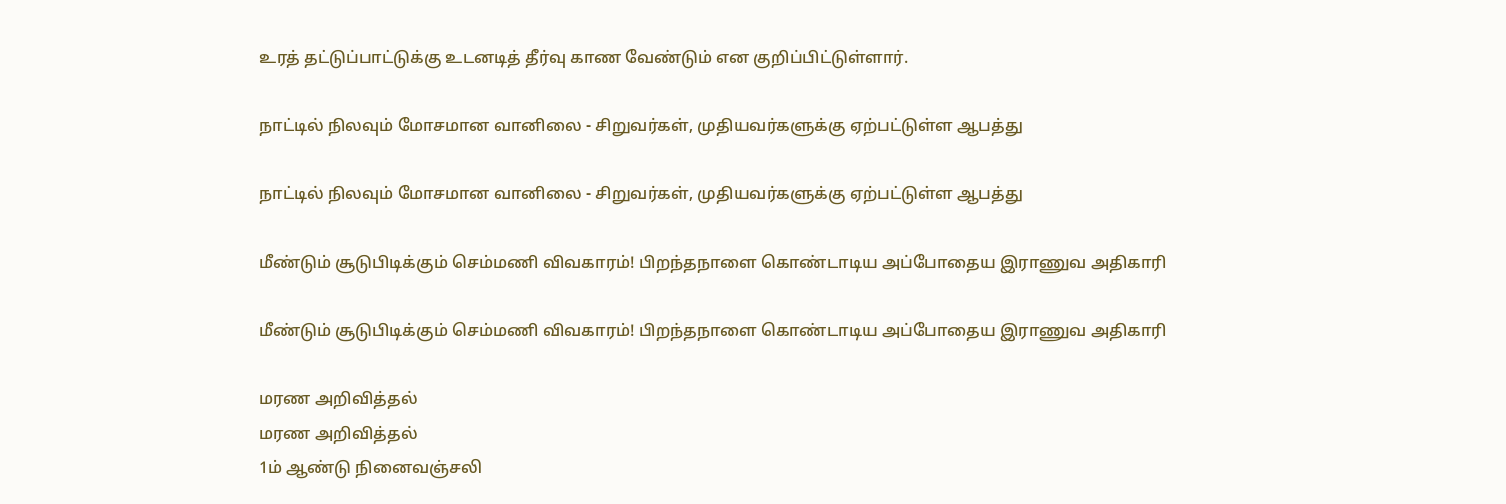உரத் தட்டுப்பாட்டுக்கு உடனடித் தீர்வு காண வேண்டும் என குறிப்பிட்டுள்ளார்.

நாட்டில் நிலவும் மோசமான வானிலை - சிறுவர்கள், முதியவர்களுக்கு ஏற்பட்டுள்ள ஆபத்து

நாட்டில் நிலவும் மோசமான வானிலை - சிறுவர்கள், முதியவர்களுக்கு ஏற்பட்டுள்ள ஆபத்து

மீண்டும் சூடுபிடிக்கும் செம்மணி விவகாரம்! பிறந்தநாளை கொண்டாடிய அப்போதைய இராணுவ அதிகாரி

மீண்டும் சூடுபிடிக்கும் செம்மணி விவகாரம்! பிறந்தநாளை கொண்டாடிய அப்போதைய இராணுவ அதிகாரி

மரண அறிவித்தல்
மரண அறிவித்தல்
1ம் ஆண்டு நினைவஞ்சலி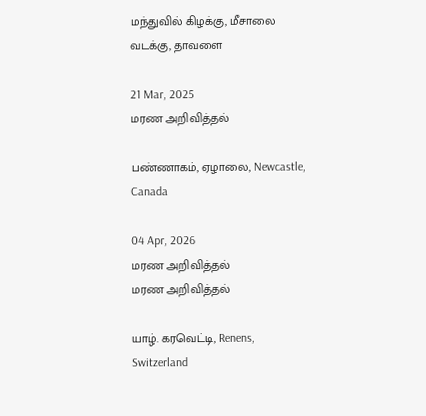மந்துவில் கிழக்கு, மீசாலை வடக்கு, தாவளை

21 Mar, 2025
மரண அறிவித்தல்

பண்ணாகம், ஏழாலை, Newcastle, Canada

04 Apr, 2026
மரண அறிவித்தல்
மரண அறிவித்தல்

யாழ். கரவெட்டி, Renens, Switzerland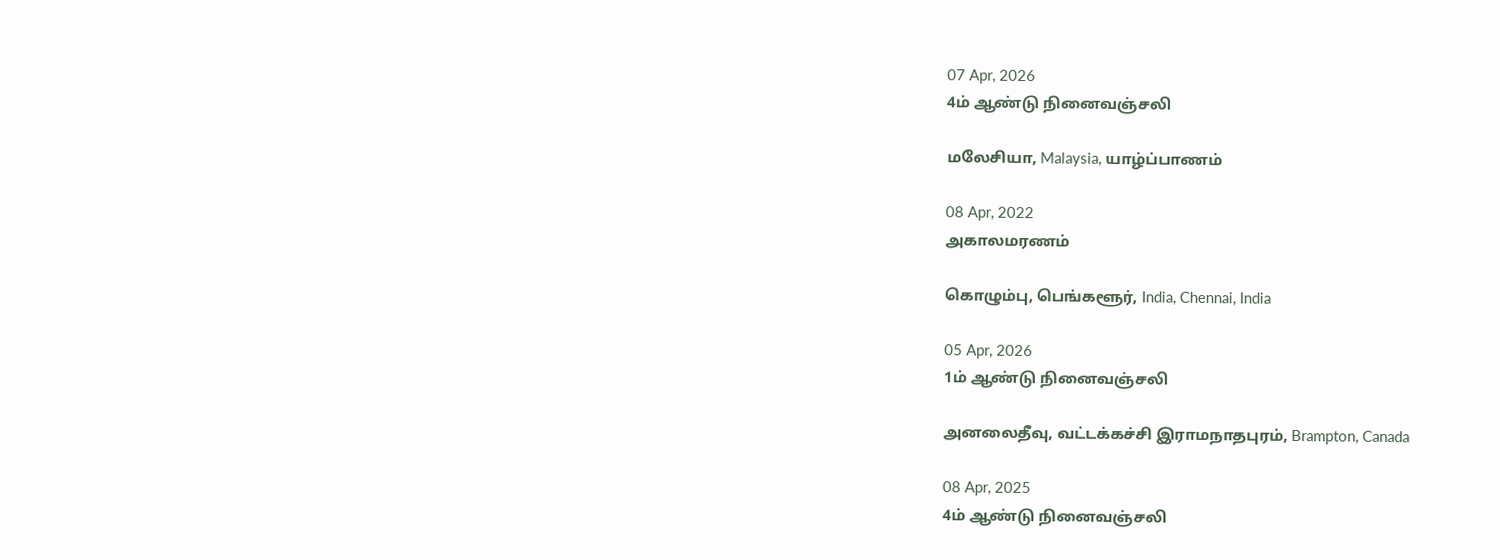07 Apr, 2026
4ம் ஆண்டு நினைவஞ்சலி

மலேசியா, Malaysia, யாழ்ப்பாணம்

08 Apr, 2022
அகாலமரணம்

கொழும்பு, பெங்களூர், India, Chennai, India

05 Apr, 2026
1ம் ஆண்டு நினைவஞ்சலி

அனலைதீவு, வட்டக்கச்சி இராமநாதபுரம், Brampton, Canada

08 Apr, 2025
4ம் ஆண்டு நினைவஞ்சலி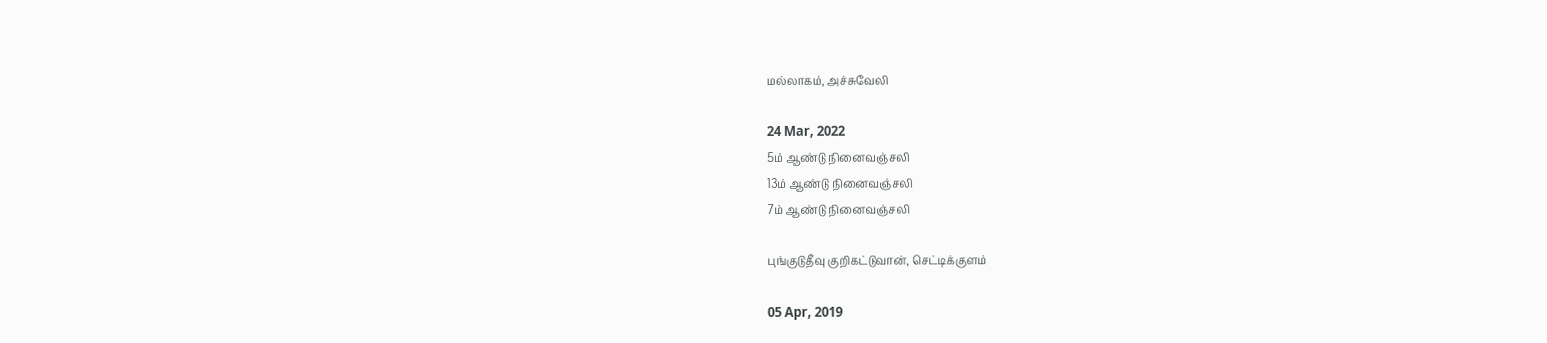மல்லாகம், அச்சுவேலி

24 Mar, 2022
5ம் ஆண்டு நினைவஞ்சலி
13ம் ஆண்டு நினைவஞ்சலி
7ம் ஆண்டு நினைவஞ்சலி

புங்குடுதீவு குறிகட்டுவான், செட்டிக்குளம்

05 Apr, 2019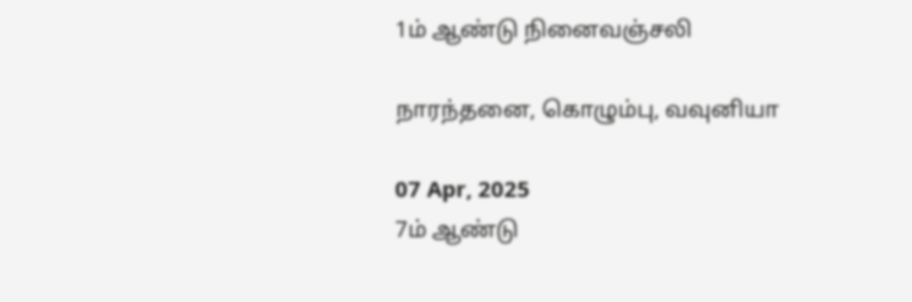1ம் ஆண்டு நினைவஞ்சலி

நாரந்தனை, கொழும்பு, வவுனியா

07 Apr, 2025
7ம் ஆண்டு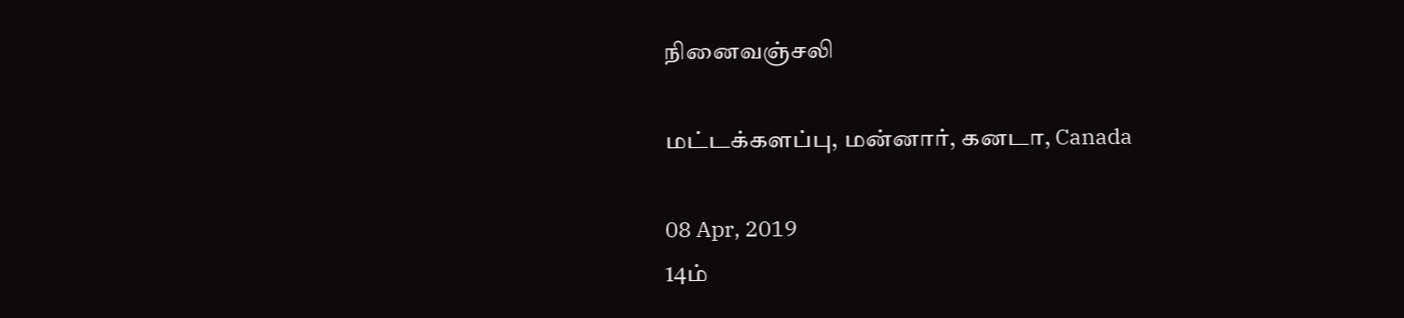நினைவஞ்சலி

மட்டக்களப்பு, மன்னார், கனடா, Canada

08 Apr, 2019
14ம்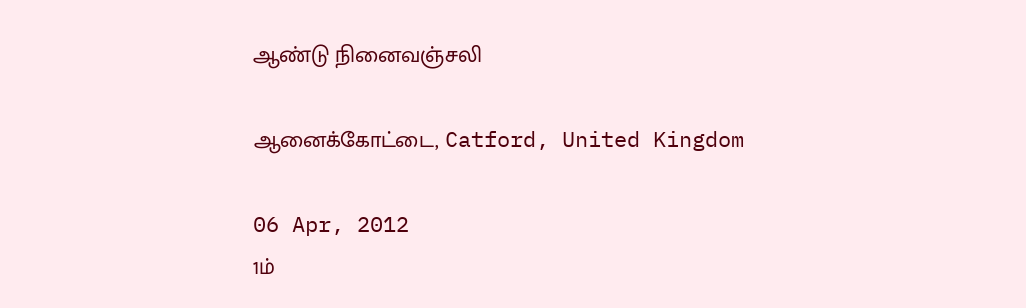ஆண்டு நினைவஞ்சலி

ஆனைக்கோட்டை, Catford, United Kingdom

06 Apr, 2012
1ம்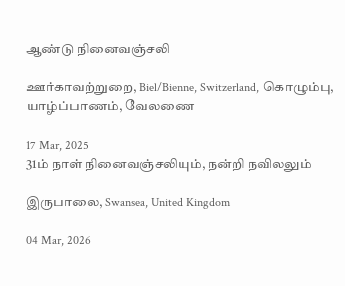ஆண்டு நினைவஞ்சலி

ஊர்காவற்றுறை, Biel/Bienne, Switzerland, கொழும்பு, யாழ்ப்பாணம், வேலணை

17 Mar, 2025
31ம் நாள் நினைவஞ்சலியும், நன்றி நவிலலும்

இருபாலை, Swansea, United Kingdom

04 Mar, 2026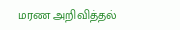மரண அறிவித்தல்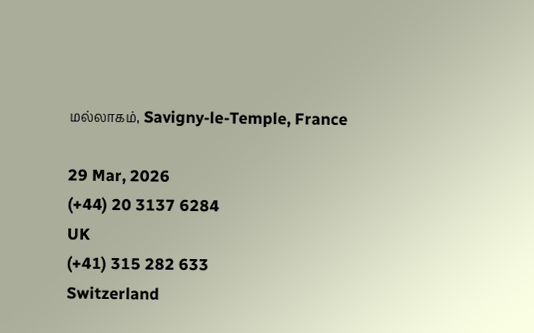மல்லாகம், Savigny-le-Temple, France

29 Mar, 2026
(+44) 20 3137 6284
UK
(+41) 315 282 633
Switzerland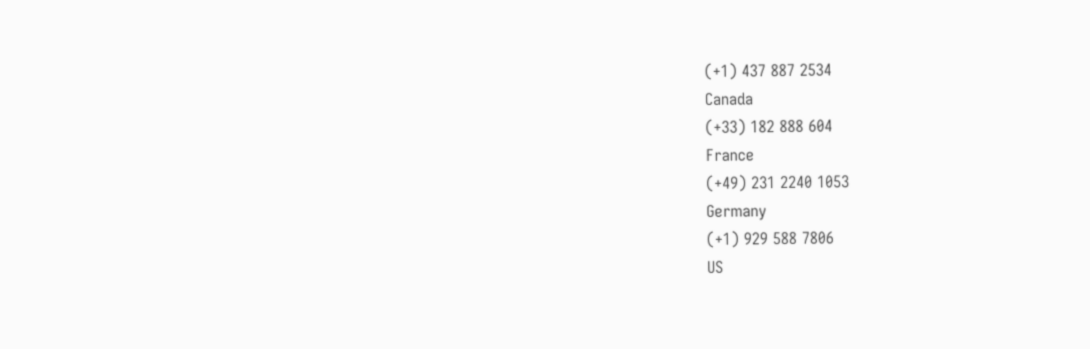(+1) 437 887 2534
Canada
(+33) 182 888 604
France
(+49) 231 2240 1053
Germany
(+1) 929 588 7806
US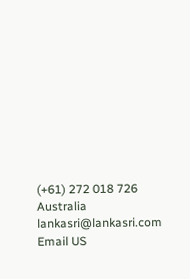(+61) 272 018 726
Australia
lankasri@lankasri.com
Email US